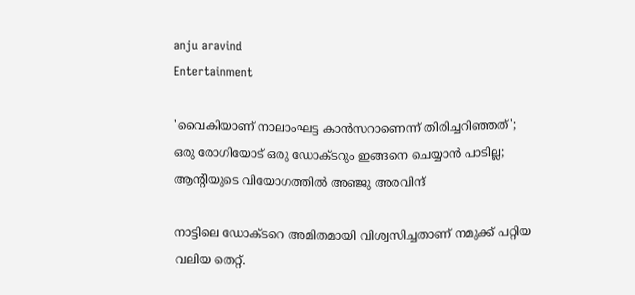anju aravind
Entertainment

'വൈകിയാണ് നാലാംഘട്ട കാന്‍സറാണെന്ന് തിരിച്ചറിഞ്ഞത്'; ഒരു രോഗിയോട് ഒരു ഡോക്ടറും ഇങ്ങനെ ചെയ്യാന്‍ പാടില്ല; ആന്റിയുടെ വിയോഗത്തില്‍ അഞ്ജു അരവിന്ദ്

നാട്ടിലെ ഡോക്ടറെ അമിതമായി വിശ്വസിച്ചതാണ് നമുക്ക് പറ്റിയ വലിയ തെറ്റ്.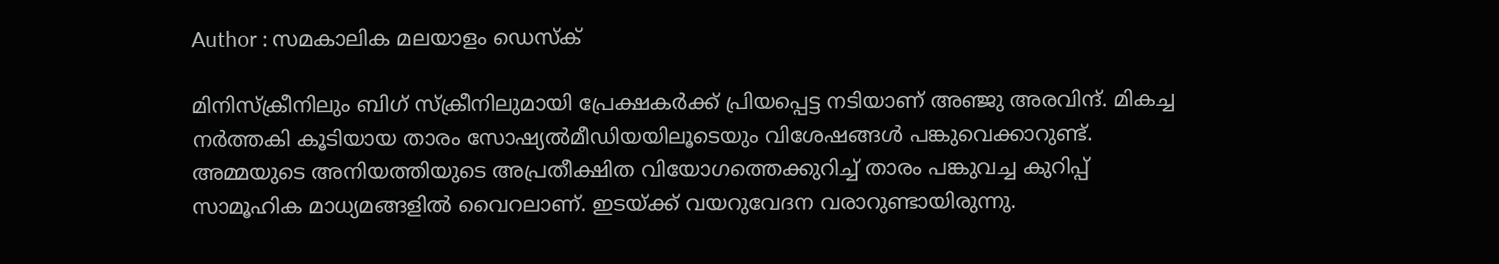Author : സമകാലിക മലയാളം ഡെസ്ക്

മിനിസ്‌ക്രീനിലും ബിഗ് സ്‌ക്രീനിലുമായി പ്രേക്ഷകര്‍ക്ക് പ്രിയപ്പെട്ട നടിയാണ് അഞ്ജു അരവിന്ദ്. മികച്ച നര്‍ത്തകി കൂടിയായ താരം സോഷ്യല്‍മീഡിയയിലൂടെയും വിശേഷങ്ങള്‍ പങ്കുവെക്കാറുണ്ട്. അമ്മയുടെ അനിയത്തിയുടെ അപ്രതീക്ഷിത വിയോഗത്തെക്കുറിച്ച് താരം പങ്കുവച്ച കുറിപ്പ് സാമൂഹിക മാധ്യമങ്ങളില്‍ വൈറലാണ്. ഇടയ്ക്ക് വയറുവേദന വരാറുണ്ടായിരുന്നു.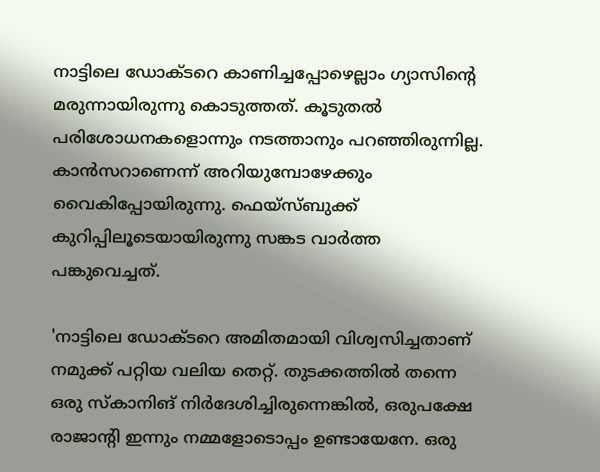നാട്ടിലെ ഡോക്ടറെ കാണിച്ചപ്പോഴെല്ലാം ഗ്യാസിന്റെ മരുന്നായിരുന്നു കൊടുത്തത്. കൂടുതല്‍ പരിശോധനകളൊന്നും നടത്താനും പറഞ്ഞിരുന്നില്ല. കാന്‍സറാണെന്ന് അറിയുമ്പോഴേക്കും വൈകിപ്പോയിരുന്നു. ഫെയ്‌സ്ബുക്ക് കുറിപ്പിലൂടെയായിരുന്നു സങ്കട വാര്‍ത്ത പങ്കുവെച്ചത്.

'നാട്ടിലെ ഡോക്ടറെ അമിതമായി വിശ്വസിച്ചതാണ് നമുക്ക് പറ്റിയ വലിയ തെറ്റ്. തുടക്കത്തില്‍ തന്നെ ഒരു സ്‌കാനിങ് നിര്‍ദേശിച്ചിരുന്നെങ്കില്‍, ഒരുപക്ഷേ രാജാന്റി ഇന്നും നമ്മളോടൊപ്പം ഉണ്ടായേനേ. ഒരു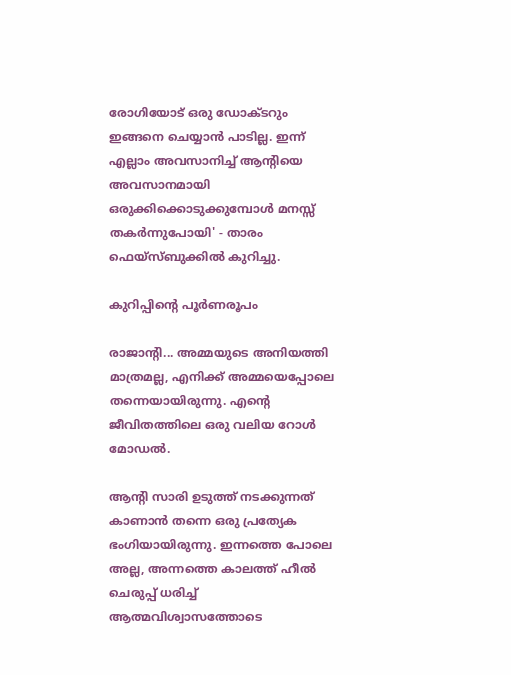രോഗിയോട് ഒരു ഡോക്ടറും ഇങ്ങനെ ചെയ്യാന്‍ പാടില്ല. ഇന്ന് എല്ലാം അവസാനിച്ച് ആന്റിയെ അവസാനമായി ഒരുക്കിക്കൊടുക്കുമ്പോള്‍ മനസ്സ് തകര്‍ന്നുപോയി' - താരം ഫെയ്‌സ്ബുക്കില്‍ കുറിച്ചു.

കുറിപ്പിന്റെ പൂര്‍ണരൂപം

രാജാൻ്റി... അമ്മയുടെ അനിയത്തി മാത്രമല്ല, എനിക്ക് അമ്മയെപ്പോലെ തന്നെയായിരുന്നു. എന്റെ ജീവിതത്തിലെ ഒരു വലിയ റോൾ മോഡൽ.

ആൻ്റി സാരി ഉടുത്ത് നടക്കുന്നത് കാണാൻ തന്നെ ഒരു പ്രത്യേക ഭംഗിയായിരുന്നു. ഇന്നത്തെ പോലെ അല്ല, അന്നത്തെ കാലത്ത് ഹീൽ ചെരുപ്പ് ധരിച്ച് ആത്മവിശ്വാസത്തോടെ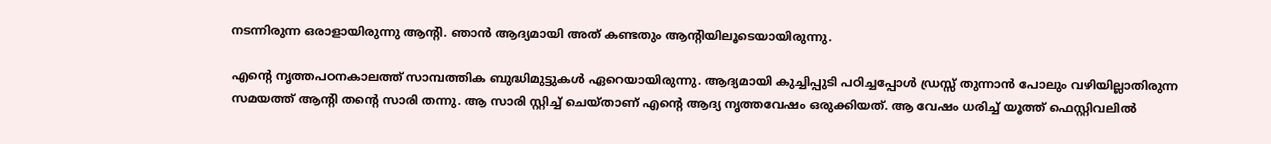നടന്നിരുന്ന ഒരാളായിരുന്നു ആൻ്റി. ഞാൻ ആദ്യമായി അത് കണ്ടതും ആൻ്റിയിലൂടെയായിരുന്നു.

എന്റെ നൃത്തപഠനകാലത്ത് സാമ്പത്തിക ബുദ്ധിമുട്ടുകൾ ഏറെയായിരുന്നു. ആദ്യമായി കുച്ചിപ്പുടി പഠിച്ചപ്പോൾ ഡ്രസ്സ് തുന്നാൻ പോലും വഴിയില്ലാതിരുന്ന സമയത്ത് ആൻ്റി തന്റെ സാരി തന്നു. ആ സാരി സ്റ്റിച്ച് ചെയ്താണ് എന്റെ ആദ്യ നൃത്തവേഷം ഒരുക്കിയത്. ആ വേഷം ധരിച്ച് യൂത്ത് ഫെസ്റ്റിവലിൽ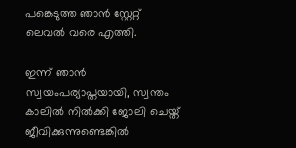പങ്കെടുത്ത ഞാൻ സ്റ്റേറ്റ് ലെവൽ വരെ എത്തി.

ഇന്ന് ഞാൻ സ്വയംപര്യാപ്തയായി, സ്വന്തം കാലിൽ നിൽക്കി ജോലി ചെയ്ത് ജീവിക്കുന്നുണ്ടെങ്കിൽ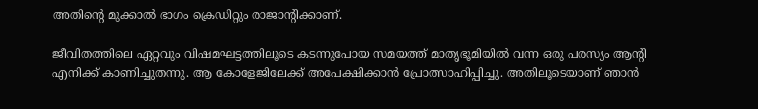അതിന്റെ മുക്കാൽ ഭാഗം ക്രെഡിറ്റും രാജാൻ്റിക്കാണ്.

ജീവിതത്തിലെ ഏറ്റവും വിഷമഘട്ടത്തിലൂടെ കടന്നുപോയ സമയത്ത് മാതൃഭൂമിയിൽ വന്ന ഒരു പരസ്യം ആൻ്റി എനിക്ക് കാണിച്ചുതന്നു. ആ കോളേജിലേക്ക് അപേക്ഷിക്കാൻ പ്രോത്സാഹിപ്പിച്ചു. അതിലൂടെയാണ് ഞാൻ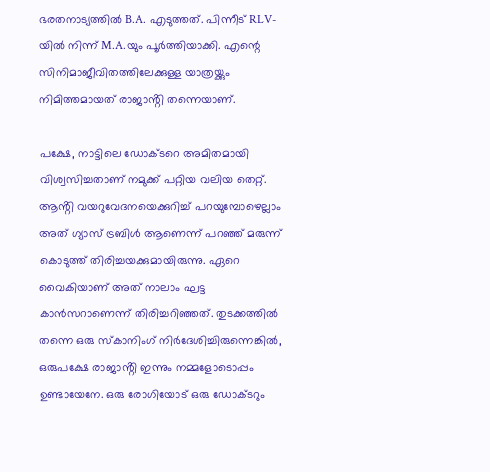ഭരതനാട്യത്തിൽ B.A. എടുത്തത്. പിന്നീട് RLV-യിൽ നിന്ന് M.A.യും പൂർത്തിയാക്കി. എന്റെ സിനിമാജീവിതത്തിലേക്കുള്ള യാത്രയ്ക്കും നിമിത്തമായത് രാജാൻ്റി തന്നെയാണ്.

പക്ഷേ, നാട്ടിലെ ഡോക്ടറെ അമിതമായി വിശ്വസിച്ചതാണ് നമുക്ക് പറ്റിയ വലിയ തെറ്റ്. ആൻ്റി വയറുവേദനയെക്കുറിച്ച് പറയുമ്പോഴെല്ലാം അത് ഗ്യാസ് ട്രബിൾ ആണെന്ന് പറഞ്ഞ് മരുന്ന് കൊടുത്ത് തിരിച്ചയക്കുമായിരുന്നു. ഏറെ വൈകിയാണ് അത് നാലാം ഘട്ട കാൻസറാണെന്ന് തിരിച്ചറിഞ്ഞത്. തുടക്കത്തിൽ തന്നെ ഒരു സ്കാനിംഗ് നിർദേശിച്ചിരുന്നെങ്കിൽ, ഒരുപക്ഷേ രാജാൻ്റി ഇന്നും നമ്മളോടൊപ്പം ഉണ്ടായേനേ. ഒരു രോഗിയോട് ഒരു ഡോക്ടറും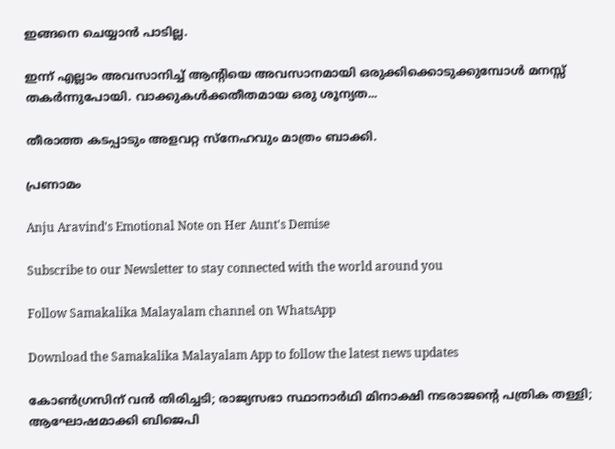ഇങ്ങനെ ചെയ്യാൻ പാടില്ല.

ഇന്ന് എല്ലാം അവസാനിച്ച് ആൻ്റിയെ അവസാനമായി ഒരുക്കിക്കൊടുക്കുമ്പോൾ മനസ്സ് തകർന്നുപോയി. വാക്കുകൾക്കതീതമായ ഒരു ശൂന്യത...

തീരാത്ത കടപ്പാടും അളവറ്റ സ്നേഹവും മാത്രം ബാക്കി.

പ്രണാമം

Anju Aravind's Emotional Note on Her Aunt's Demise

Subscribe to our Newsletter to stay connected with the world around you

Follow Samakalika Malayalam channel on WhatsApp

Download the Samakalika Malayalam App to follow the latest news updates

കോണ്‍ഗ്രസിന് വന്‍ തിരിച്ചടി; രാജ്യസഭാ സ്ഥാനാര്‍ഥി മിനാക്ഷി നടരാജന്റെ പത്രിക തള്ളി; ആഘോഷമാക്കി ബിജെപി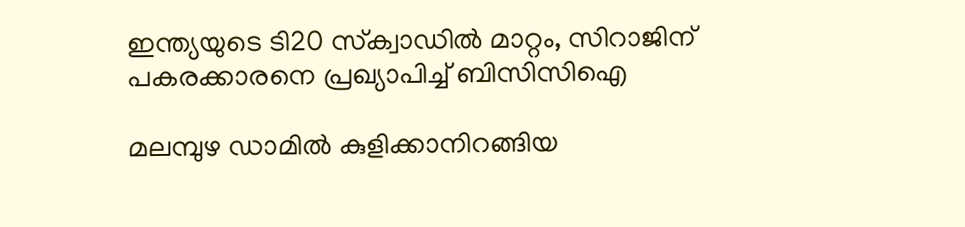ഇന്ത്യയുടെ ടി20 സ്‌ക്വാഡില്‍ മാറ്റം, സിറാജിന് പകരക്കാരനെ പ്രഖ്യാപിച്ച് ബിസിസിഐ

മലമ്പുഴ ഡാമില്‍ കുളിക്കാനിറങ്ങിയ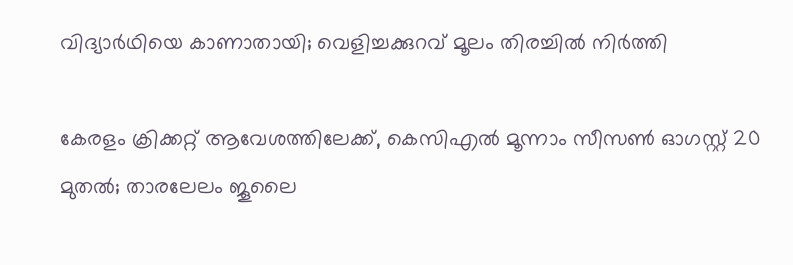വിദ്യാര്‍ഥിയെ കാണാതായി; വെളിച്ചക്കുറവ് മൂലം തിരച്ചില്‍ നിര്‍ത്തി

കേരളം ക്രിക്കറ്റ് ആവേശത്തിലേക്ക്, കെസിഎല്‍ മൂന്നാം സീസണ്‍ ഓഗസ്റ്റ് 20 മുതല്‍; താരലേലം ജൂലൈ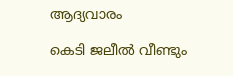ആദ്യവാരം

കെടി ജലീല്‍ വീണ്ടും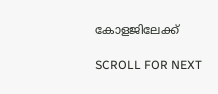കോളജിലേക്ക്

SCROLL FOR NEXT